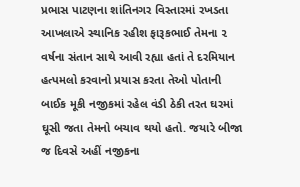પ્રભાસ પાટણના શાંતિનગર વિસ્તારમાં રખડતા આખલાએ સ્થાનિક રહીશ ફારૂકભાઈ તેમના ૨ વર્ષના સંતાન સાથે આવી રહ્યા હતાં તે દરમિયાન હત્પમલો કરવાનો પ્રયાસ કરતા તેઓ પોતાની બાઈક મૂકી નજીકમાં રહેલ વંડી ઠેકી તરત ઘરમાં ઘૂસી જતા તેમનો બચાવ થયો હતો. જયારે બીજા જ દિવસે અહીં નજીકના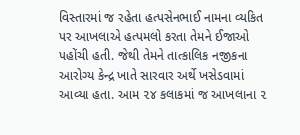વિસ્તારમાં જ રહેતા હત્પસેનભાઈ નામના વ્યકિત પર આખલાએ હત્પમલો કરતા તેમને ઈજાઓ પહોંચી હતી. જેથી તેમને તાત્કાલિક નજીકના આરોગ્ય કેન્દ્ર ખાતે સારવાર અર્થે ખસેડવામાં આવ્યા હતા. આમ ૨૪ કલાકમાં જ આખલાના ૨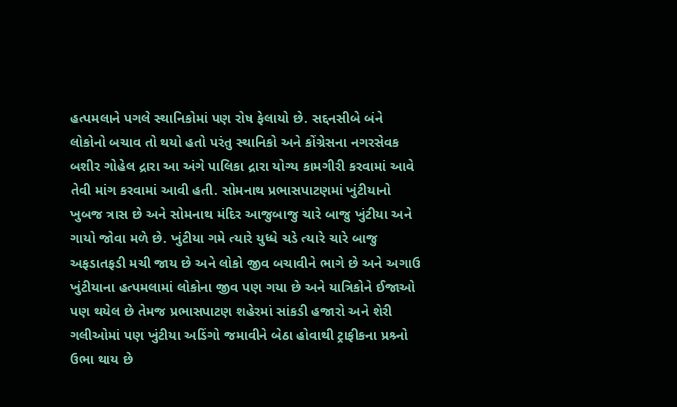હત્પમલાને પગલે સ્થાનિકોમાં પણ રોષ ફેલાયો છે. સદ્દનસીબે બંને લોકોનો બચાવ તો થયો હતો પરંતુ સ્થાનિકો અને કોંગ્રેસના નગરસેવક બશીર ગોહેલ દ્રારા આ અંગે પાલિકા દ્રારા યોગ્ય કામગીરી કરવામાં આવે તેવી માંગ કરવામાં આવી હતી. સોમનાથ પ્રભાસપાટણમાં ખુંટીયાનો ખુબજ ત્રાસ છે અને સોમનાથ મંદિર આજુબાજુ ચારે બાજુ ખુંટીયા અને ગાયો જોવા મળે છે. ખુંટીયા ગમે ત્યારે યુધ્ધે ચડે ત્યારે ચારે બાજુ અફડાતફડી મચી જાય છે અને લોકો જીવ બચાવીને ભાગે છે અને અગાઉ ખુંટીયાના હત્પમલામાં લોકોના જીવ પણ ગયા છે અને યાત્રિકોને ઈજાઓ પણ થયેલ છે તેમજ પ્રભાસપાટણ શહેરમાં સાંકડી હજારો અને શેરી ગલીઓમાં પણ ખુંટીયા અડિંગો જમાવીને બેઠા હોવાથી ટ્રાફીકના પ્રશ્ર્નો ઉભા થાય છે